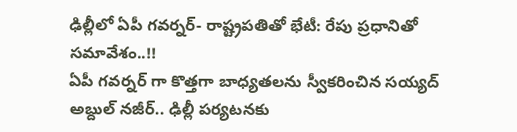ఢిల్లీలో ఏపీ గవర్నర్- రాష్ట్రపతితో భేటీ: రేపు ప్రధానితో సమావేశం..!!
ఏపీ గవర్నర్ గా కొత్తగా బాధ్యతలను స్వీకరించిన సయ్యద్ అబ్దుల్ నజీర్.. ఢిల్లీ పర్యటనకు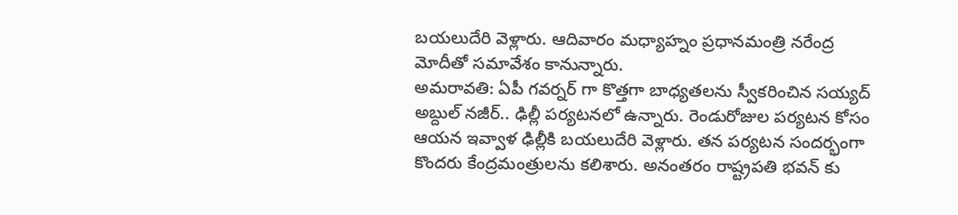బయలుదేరి వెళ్లారు. ఆదివారం మధ్యాహ్నం ప్రధానమంత్రి నరేంద్ర మోదీతో సమావేశం కానున్నారు.
అమరావతి: ఏపీ గవర్నర్ గా కొత్తగా బాధ్యతలను స్వీకరించిన సయ్యద్ అబ్దుల్ నజీర్.. ఢిల్లీ పర్యటనలో ఉన్నారు. రెండురోజుల పర్యటన కోసం ఆయన ఇవ్వాళ ఢిల్లీకి బయలుదేరి వెళ్లారు. తన పర్యటన సందర్భంగా కొందరు కేంద్రమంత్రులను కలిశారు. అనంతరం రాష్ట్రపతి భవన్ కు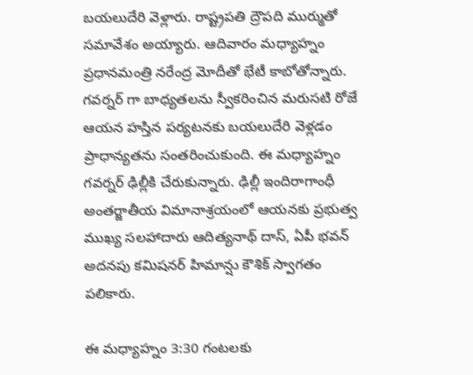బయలుదేరి వెళ్లారు. రాష్ట్రపతి ద్రౌపది ముర్ముతో సమావేశం అయ్యారు. ఆదివారం మధ్యాహ్నం ప్రధానమంత్రి నరేంద్ర మోదీతో భేటీ కాబోతోన్నారు.
గవర్నర్ గా బాధ్యతలను స్వీకరించిన మరుసటి రోజే ఆయన హస్తిన పర్యటనకు బయలుదేరి వెళ్లడం ప్రాధాన్యతను సంతరించుకుంది. ఈ మధ్యాహ్నం గవర్నర్ ఢిల్లీకి చేరుకున్నారు. ఢిల్లీ ఇందిరాగాంధీ అంతర్జాతీయ విమానాశ్రయంలో ఆయనకు ప్రభుత్వ ముఖ్య సలహాదారు ఆదిత్యనాథ్ దాస్, ఏపీ భవన్ అదనపు కమిషనర్ హిమాన్షు కౌశిక్ స్వాగతం పలికారు.

ఈ మధ్యాహ్నం 3:30 గంటలకు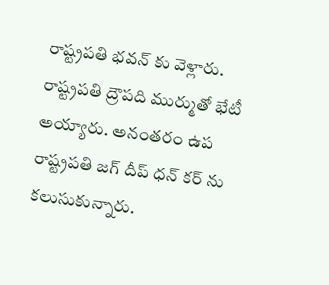రాష్ట్రపతి భవన్ కు వెళ్లారు. రాష్ట్రపతి ద్రౌపది ముర్ముతో భేటీ అయ్యారు. అనంతరం ఉప రాష్ట్రపతి జగ్ దీప్ ధన్ కర్ ను కలుసుకున్నారు.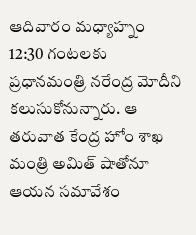ఆదివారం మధ్యాహ్నం 12:30 గంటలకు ప్రధానమంత్రి నరేంద్ర మోదీని కలుసుకోనున్నారు. ఆ తరువాత కేంద్ర హోం శాఖ మంత్రి అమిత్ షాతోనూ ఆయన సమావేశం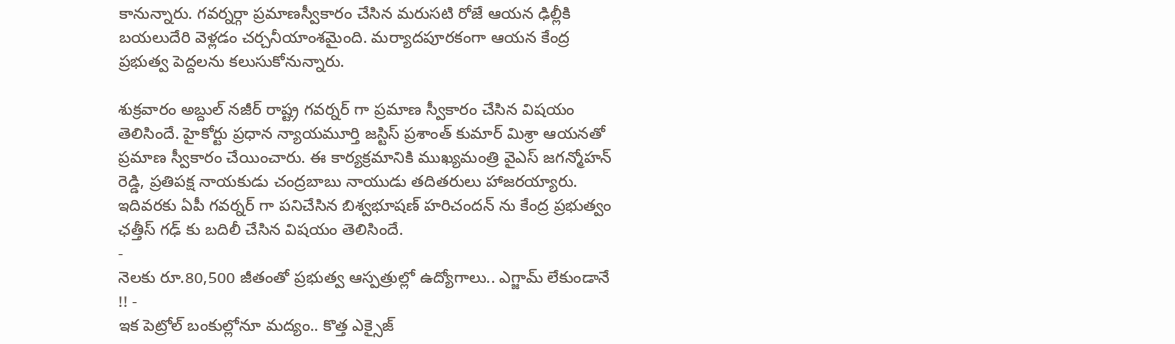కానున్నారు. గవర్నర్గా ప్రమాణస్వీకారం చేసిన మరుసటి రోజే ఆయన ఢిల్లీకి బయలుదేరి వెళ్లడం చర్చనీయాంశమైంది. మర్యాదపూరకంగా ఆయన కేంద్ర ప్రభుత్వ పెద్దలను కలుసుకోనున్నారు.

శుక్రవారం అబ్దుల్ నజీర్ రాష్ట్ర గవర్నర్ గా ప్రమాణ స్వీకారం చేసిన విషయం తెలిసిందే. హైకోర్టు ప్రధాన న్యాయమూర్తి జస్టిస్ ప్రశాంత్ కుమార్ మిశ్రా ఆయనతో ప్రమాణ స్వీకారం చేయించారు. ఈ కార్యక్రమానికి ముఖ్యమంత్రి వైఎస్ జగన్మోహన్ రెడ్డి, ప్రతిపక్ష నాయకుడు చంద్రబాబు నాయుడు తదితరులు హాజరయ్యారు. ఇదివరకు ఏపీ గవర్నర్ గా పనిచేసిన బిశ్వభూషణ్ హరిచందన్ ను కేంద్ర ప్రభుత్వం ఛత్తీస్ గఢ్ కు బదిలీ చేసిన విషయం తెలిసిందే.
-
నెలకు రూ.80,500 జీతంతో ప్రభుత్వ ఆస్పత్రుల్లో ఉద్యోగాలు.. ఎగ్జామ్ లేకుండానే !! -
ఇక పెట్రోల్ బంకుల్లోనూ మద్యం.. కొత్త ఎక్సైజ్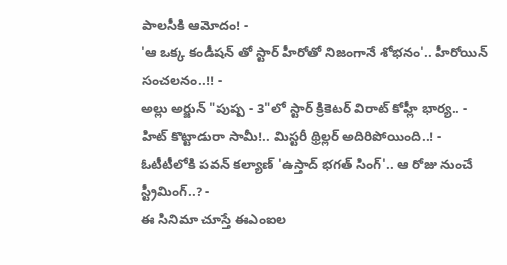పాలసీకి ఆమోదం! -
'ఆ ఒక్క కండీషన్ తో స్టార్ హీరోతో నిజంగానే శోభనం'.. హీరోయిన్ సంచలనం..!! -
అల్లు అర్జున్ "పుష్ప - 3"లో స్టార్ క్రికెటర్ విరాట్ కోహ్లీ భార్య.. -
హిట్ కొట్టాడురా సామీ!.. మిస్టరీ థ్రిల్లర్ అదిరిపోయింది..! -
ఓటీటీలోకి పవన్ కల్యాణ్ 'ఉస్తాద్ భగత్ సింగ్'.. ఆ రోజు నుంచే స్ట్రీమింగ్..? -
ఈ సినిమా చూస్తే ఈఎంఐల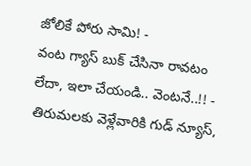జోలికే పోరు సామి! -
వంట గ్యాస్ బుక్ చేసినా రావటం లేదా, ఇలా చేయండి.. వెంటనే..!! -
తిరుమలకు వెళ్లేవారికి గుడ్ న్యూస్,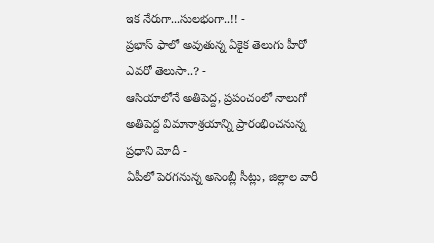ఇక నేరుగా...సులభంగా..!! -
ప్రభాస్ ఫాలో అవుతున్న ఏకైక తెలుగు హీరో ఎవరో తెలుసా..? -
ఆసియాలోనే అతిపెద్ద, ప్రపంచంలో నాలుగో అతిపెద్ద విమానాశ్రయాన్ని ప్రారంభించనున్న ప్రధాని మోదీ -
ఏపీలో పెరగనున్న అసెంబ్లీ సీట్లు, జిల్లాల వారీ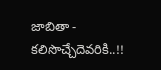జాబితా - కలిసొచ్చేదెవరికి..!!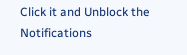Click it and Unblock the Notifications